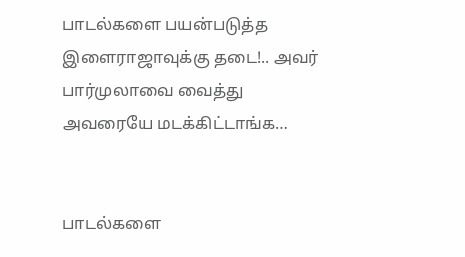பாடல்களை பயன்படுத்த இளைராஜாவுக்கு தடை!.. அவர் பார்முலாவை வைத்து அவரையே மடக்கிட்டாங்க…


பாடல்களை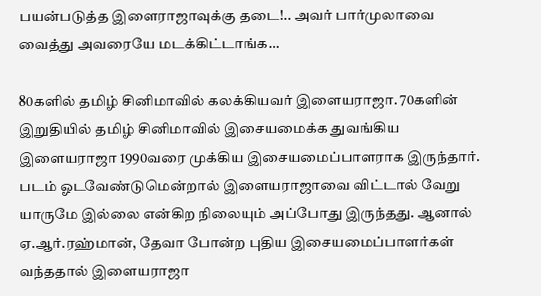பயன்படுத்த இளைராஜாவுக்கு தடை!.. அவர் பார்முலாவை வைத்து அவரையே மடக்கிட்டாங்க…

80களில் தமிழ் சினிமாவில் கலக்கியவர் இளையராஜா. 70களின் இறுதியில் தமிழ் சினிமாவில் இசையமைக்க துவங்கிய இளையராஜா 1990வரை முக்கிய இசையமைப்பாளராக இருந்தார். படம் ஓடவேண்டுமென்றால் இளையராஜாவை விட்டால் வேறு யாருமே இல்லை என்கிற நிலையும் அப்போது இருந்தது. ஆனால் ஏ.ஆர்.ரஹ்மான், தேவா போன்ற புதிய இசையமைப்பாளர்கள் வந்ததால் இளையராஜா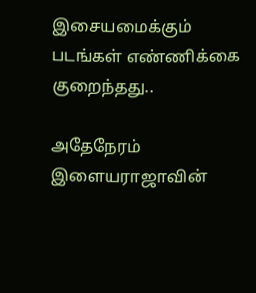இசையமைக்கும் படங்கள் எண்ணிக்கை குறைந்தது..

அதேநேரம் இளையராஜாவின்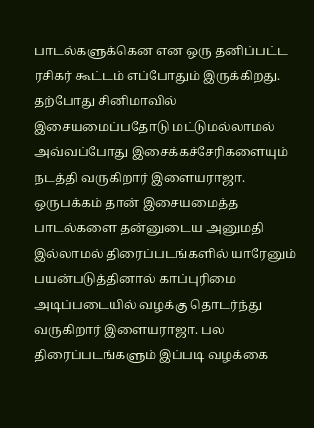பாடல்களுக்கென என ஒரு தனிப்பட்ட ரசிகர் கூட்டம் எப்போதும் இருக்கிறது. தற்போது சினிமாவில் இசையமைப்பதோடு மட்டுமல்லாமல் அவ்வப்போது இசைக்கச்சேரிகளையும் நடத்தி வருகிறார் இளையராஜா. ஒருபக்கம் தான் இசையமைத்த பாடல்களை தன்னுடைய அனுமதி இல்லாமல் திரைப்படங்களில் யாரேனும் பயன்படுத்தினால் காப்புரிமை அடிப்படையில் வழக்கு தொடர்ந்து வருகிறார் இளையராஜா. பல திரைப்படங்களும் இப்படி வழக்கை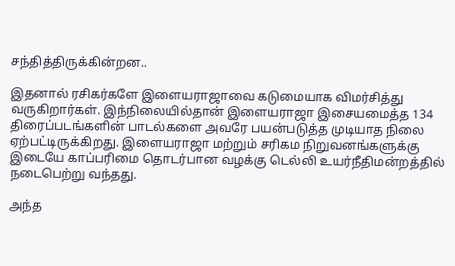சந்தித்திருக்கின்றன..

இதனால் ரசிகர்களே இளையராஜாவை கடுமையாக விமர்சித்து வருகிறார்கள். இந்நிலையில்தான் இளையராஜா இசையமைத்த 134 திரைப்படங்களின் பாடல்களை அவரே பயன்படுத்த முடியாத நிலை ஏற்பட்டிருக்கிறது. இளையராஜா மற்றும் சரிகம நிறுவனங்களுக்கு இடையே காப்பரிமை தொடர்பான வழக்கு டெல்லி உயர்நீதிமன்றத்தில் நடைபெற்று வந்தது.

அந்த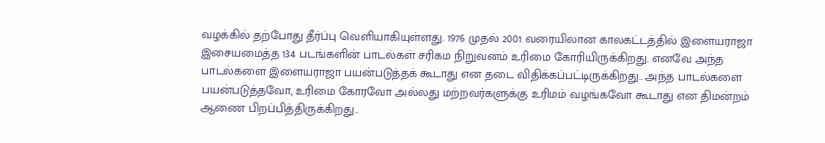வழக்கில் தற்போது தீர்ப்பு வெளியாகியுள்ளது. 1976 முதல் 2001 வரையிலான காலகட்டத்தில் இளையராஜா இசையமைத்த 134 படங்களின் பாடல்கள் சரிகம நிறுவனம் உரிமை கோரியிருக்கிறது. எனவே அந்த பாடல்களை இளையராஜா பயன்படுத்தக் கூடாது என தடை விதிக்கப்பட்டிருக்கிறது.. அந்த பாடல்களை பயன்படுத்தவோ, உரிமை கோரவோ அல்லது மற்றவர்களுக்கு உரிமம் வழங்கவோ கூடாது என திமன்றம் ஆணை பிறப்பித்திருக்கிறது..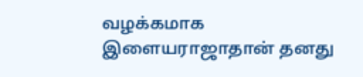வழக்கமாக இளையராஜாதான் தனது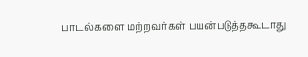பாடல்களை மற்றவர்கள் பயன்படுத்தகூடாது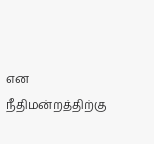என நீதிமன்றத்திற்கு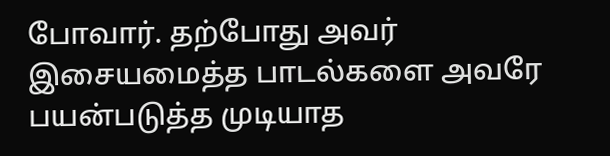போவார். தற்போது அவர் இசையமைத்த பாடல்களை அவரே பயன்படுத்த முடியாத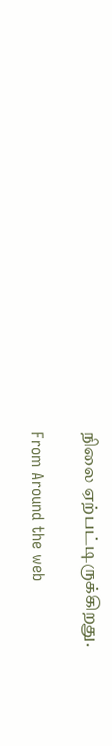நிலை ஏற்பட்டிருக்கிறது.

From Around the web